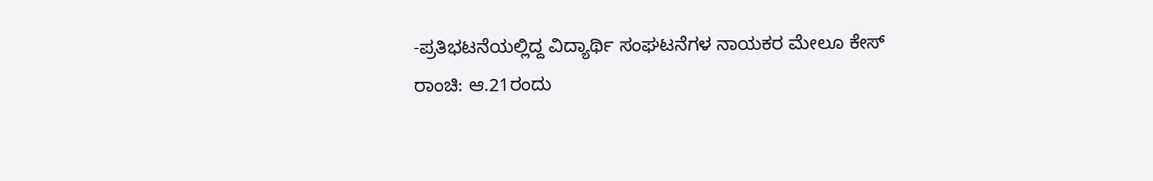-ಪ್ರತಿಭಟನೆಯಲ್ಲಿದ್ದ ವಿದ್ಯಾರ್ಥಿ ಸಂಘಟನೆಗಳ ನಾಯಕರ ಮೇಲೂ ಕೇಸ್
ರಾಂಚಿ: ಆ.21ರಂದು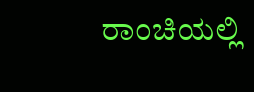ರಾಂಚಿಯಲ್ಲಿ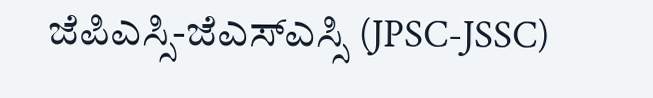ಜೆಪಿಎಸ್ಸಿ-ಜೆಎಸ್ಎಸ್ಸಿ (JPSC-JSSC)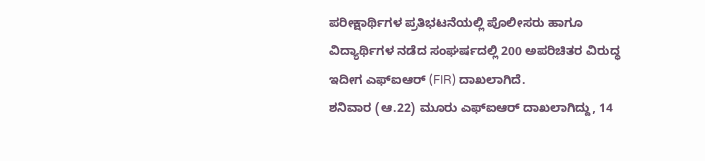ಪರೀಕ್ಷಾರ್ಥಿಗಳ ಪ್ರತಿಭಟನೆಯಲ್ಲಿ ಪೊಲೀಸರು ಹಾಗೂ ವಿದ್ಯಾರ್ಥಿಗಳ ನಡೆದ ಸಂಘರ್ಷದಲ್ಲಿ 200 ಅಪರಿಚಿತರ ವಿರುದ್ಧ ಇದೀಗ ಎಫ್ಐಆರ್ (FIR) ದಾಖಲಾಗಿದೆ.
ಶನಿವಾರ (ಆ.22) ಮೂರು ಎಫ್ಐಆರ್ ದಾಖಲಾಗಿದ್ದು, 14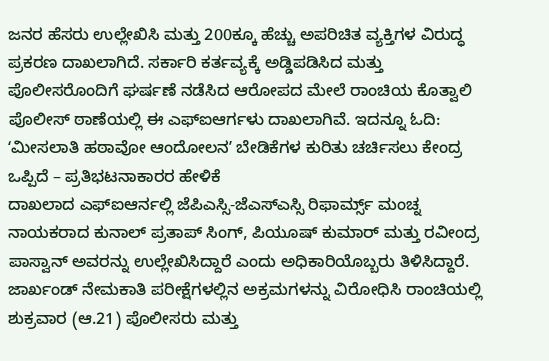ಜನರ ಹೆಸರು ಉಲ್ಲೇಖಿಸಿ ಮತ್ತು 200ಕ್ಕೂ ಹೆಚ್ಚು ಅಪರಿಚಿತ ವ್ಯಕ್ತಿಗಳ ವಿರುದ್ಧ ಪ್ರಕರಣ ದಾಖಲಾಗಿದೆ. ಸರ್ಕಾರಿ ಕರ್ತವ್ಯಕ್ಕೆ ಅಡ್ಡಿಪಡಿಸಿದ ಮತ್ತು ಪೊಲೀಸರೊಂದಿಗೆ ಘರ್ಷಣೆ ನಡೆಸಿದ ಆರೋಪದ ಮೇಲೆ ರಾಂಚಿಯ ಕೊತ್ವಾಲಿ ಪೊಲೀಸ್ ಠಾಣೆಯಲ್ಲಿ ಈ ಎಫ್ಐಆರ್ಗಳು ದಾಖಲಾಗಿವೆ. ಇದನ್ನೂ ಓದಿ: ʻಮೀಸಲಾತಿ ಹಠಾವೋ ಆಂದೋಲನʼ ಬೇಡಿಕೆಗಳ ಕುರಿತು ಚರ್ಚಿಸಲು ಕೇಂದ್ರ ಒಪ್ಪಿದೆ – ಪ್ರತಿಭಟನಾಕಾರರ ಹೇಳಿಕೆ
ದಾಖಲಾದ ಎಫ್ಐಆರ್ನಲ್ಲಿ ಜೆಪಿಎಸ್ಸಿ-ಜೆಎಸ್ಎಸ್ಸಿ ರಿಫಾರ್ಮ್ಸ್ ಮಂಚ್ನ ನಾಯಕರಾದ ಕುನಾಲ್ ಪ್ರತಾಪ್ ಸಿಂಗ್, ಪಿಯೂಷ್ ಕುಮಾರ್ ಮತ್ತು ರವೀಂದ್ರ ಪಾಸ್ವಾನ್ ಅವರನ್ನು ಉಲ್ಲೇಖಿಸಿದ್ದಾರೆ ಎಂದು ಅಧಿಕಾರಿಯೊಬ್ಬರು ತಿಳಿಸಿದ್ದಾರೆ.
ಜಾರ್ಖಂಡ್ ನೇಮಕಾತಿ ಪರೀಕ್ಷೆಗಳಲ್ಲಿನ ಅಕ್ರಮಗಳನ್ನು ವಿರೋಧಿಸಿ ರಾಂಚಿಯಲ್ಲಿ ಶುಕ್ರವಾರ (ಆ.21) ಪೊಲೀಸರು ಮತ್ತು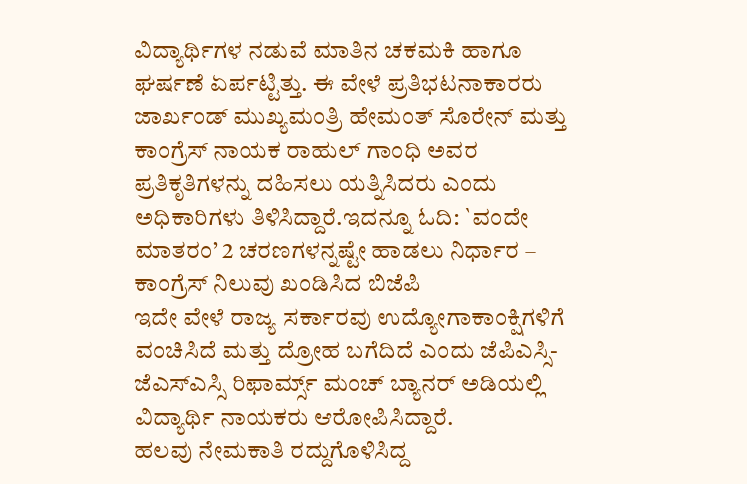ವಿದ್ಯಾರ್ಥಿಗಳ ನಡುವೆ ಮಾತಿನ ಚಕಮಕಿ ಹಾಗೂ ಘರ್ಷಣೆ ಏರ್ಪಟ್ಟಿತ್ತು. ಈ ವೇಳೆ ಪ್ರತಿಭಟನಾಕಾರರು ಜಾರ್ಖಂಡ್ ಮುಖ್ಯಮಂತ್ರಿ ಹೇಮಂತ್ ಸೊರೇನ್ ಮತ್ತು ಕಾಂಗ್ರೆಸ್ ನಾಯಕ ರಾಹುಲ್ ಗಾಂಧಿ ಅವರ ಪ್ರತಿಕೃತಿಗಳನ್ನು ದಹಿಸಲು ಯತ್ನಿಸಿದರು ಎಂದು ಅಧಿಕಾರಿಗಳು ತಿಳಿಸಿದ್ದಾರೆ.ಇದನ್ನೂ ಓದಿ: `ವಂದೇ ಮಾತರಂ’ 2 ಚರಣಗಳನ್ನಷ್ಟೇ ಹಾಡಲು ನಿರ್ಧಾರ – ಕಾಂಗ್ರೆಸ್ ನಿಲುವು ಖಂಡಿಸಿದ ಬಿಜೆಪಿ
ಇದೇ ವೇಳೆ ರಾಜ್ಯ ಸರ್ಕಾರವು ಉದ್ಯೋಗಾಕಾಂಕ್ಷಿಗಳಿಗೆ ವಂಚಿಸಿದೆ ಮತ್ತು ದ್ರೋಹ ಬಗೆದಿದೆ ಎಂದು ಜೆಪಿಎಸ್ಸಿ-ಜೆಎಸ್ಎಸ್ಸಿ ರಿಫಾರ್ಮ್ಸ್ ಮಂಚ್ ಬ್ಯಾನರ್ ಅಡಿಯಲ್ಲಿ ವಿದ್ಯಾರ್ಥಿ ನಾಯಕರು ಆರೋಪಿಸಿದ್ದಾರೆ.
ಹಲವು ನೇಮಕಾತಿ ರದ್ದುಗೊಳಿಸಿದ್ದ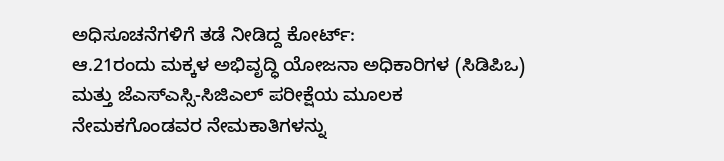ಅಧಿಸೂಚನೆಗಳಿಗೆ ತಡೆ ನೀಡಿದ್ದ ಕೋರ್ಟ್:
ಆ.21ರಂದು ಮಕ್ಕಳ ಅಭಿವೃದ್ಧಿ ಯೋಜನಾ ಅಧಿಕಾರಿಗಳ (ಸಿಡಿಪಿಒ) ಮತ್ತು ಜೆಎಸ್ಎಸ್ಸಿ-ಸಿಜಿಎಲ್ ಪರೀಕ್ಷೆಯ ಮೂಲಕ ನೇಮಕಗೊಂಡವರ ನೇಮಕಾತಿಗಳನ್ನು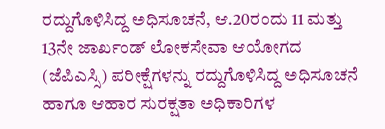ರದ್ದುಗೊಳಿಸಿದ್ದ ಅಧಿಸೂಚನೆ, ಆ.20ರಂದು 11 ಮತ್ತು 13ನೇ ಜಾರ್ಖಂಡ್ ಲೋಕಸೇವಾ ಆಯೋಗದ (ಜೆಪಿಎಸ್ಸಿ) ಪರೀಕ್ಷೆಗಳನ್ನು ರದ್ದುಗೊಳಿಸಿದ್ದ ಅಧಿಸೂಚನೆ ಹಾಗೂ ಆಹಾರ ಸುರಕ್ಷತಾ ಅಧಿಕಾರಿಗಳ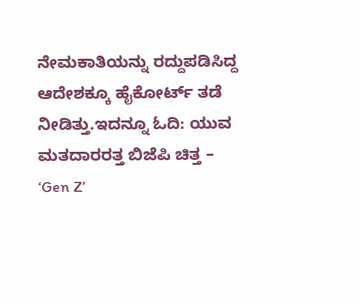ನೇಮಕಾತಿಯನ್ನು ರದ್ದುಪಡಿಸಿದ್ದ ಆದೇಶಕ್ಕೂ ಹೈಕೋರ್ಟ್ ತಡೆ ನೀಡಿತ್ತು.ಇದನ್ನೂ ಓದಿ: ಯುವ ಮತದಾರರತ್ತ ಬಿಜೆಪಿ ಚಿತ್ತ – ‘Gen Z’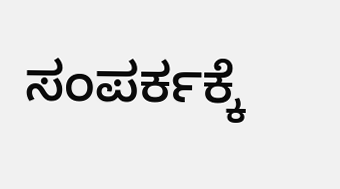ಸಂಪರ್ಕಕ್ಕೆ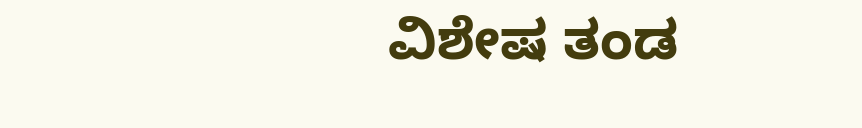ವಿಶೇಷ ತಂಡ